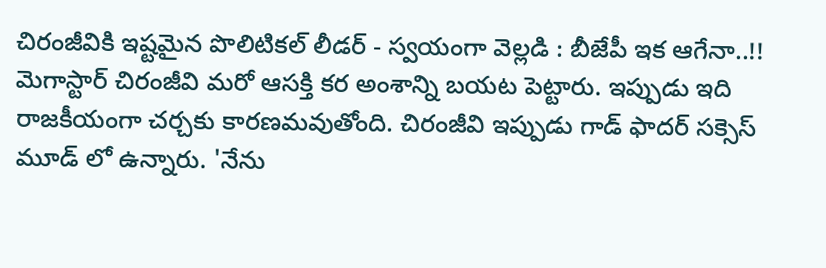చిరంజీవికి ఇష్టమైన పొలిటికల్ లీడర్ - స్వయంగా వెల్లడి : బీజేపీ ఇక ఆగేనా..!!
మెగాస్టార్ చిరంజీవి మరో ఆసక్తి కర అంశాన్ని బయట పెట్టారు. ఇప్పుడు ఇది రాజకీయంగా చర్చకు కారణమవుతోంది. చిరంజీవి ఇప్పుడు గాడ్ ఫాదర్ సక్సెస్ మూడ్ లో ఉన్నారు. 'నేను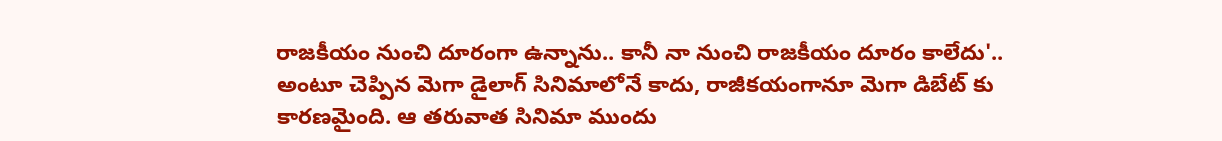రాజకీయం నుంచి దూరంగా ఉన్నాను.. కానీ నా నుంచి రాజకీయం దూరం కాలేదు'.. అంటూ చెప్పిన మెగా డైలాగ్ సినిమాలోనే కాదు, రాజీకయంగానూ మెగా డిబేట్ కు కారణమైంది. ఆ తరువాత సినిమా ముందు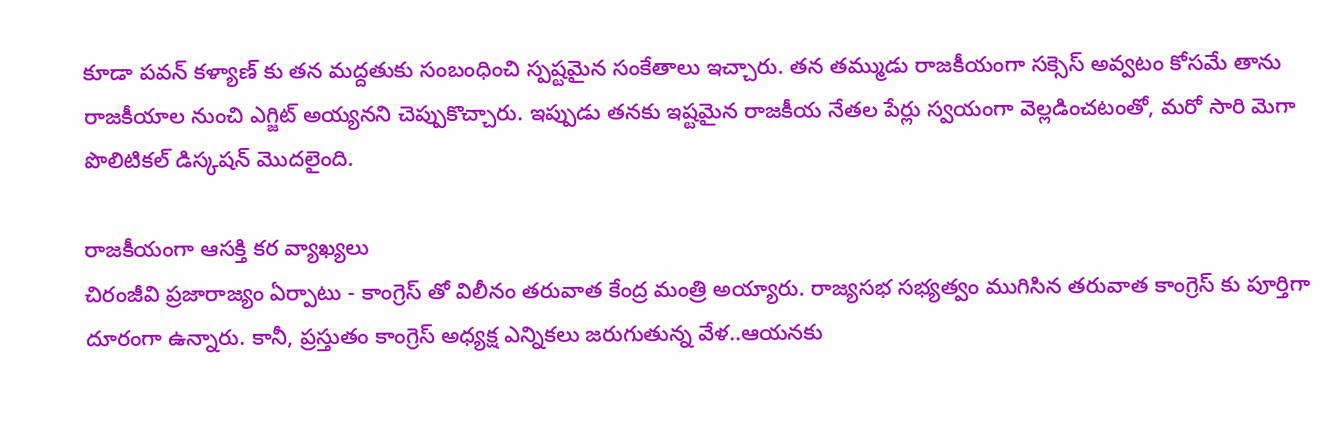కూడా పవన్ కళ్యాణ్ కు తన మద్దతుకు సంబంధించి స్పష్టమైన సంకేతాలు ఇచ్చారు. తన తమ్ముడు రాజకీయంగా సక్సెస్ అవ్వటం కోసమే తాను రాజకీయాల నుంచి ఎగ్జిట్ అయ్యనని చెప్పుకొచ్చారు. ఇప్పుడు తనకు ఇష్టమైన రాజకీయ నేతల పేర్లు స్వయంగా వెల్లడించటంతో, మరో సారి మెగా పొలిటికల్ డిస్కషన్ మొదలైంది.

రాజకీయంగా ఆసక్తి కర వ్యాఖ్యలు
చిరంజీవి ప్రజారాజ్యం ఏర్పాటు - కాంగ్రెస్ తో విలీనం తరువాత కేంద్ర మంత్రి అయ్యారు. రాజ్యసభ సభ్యత్వం ముగిసిన తరువాత కాంగ్రెస్ కు పూర్తిగా దూరంగా ఉన్నారు. కానీ, ప్రస్తుతం కాంగ్రెస్ అధ్యక్ష ఎన్నికలు జరుగుతున్న వేళ..ఆయనకు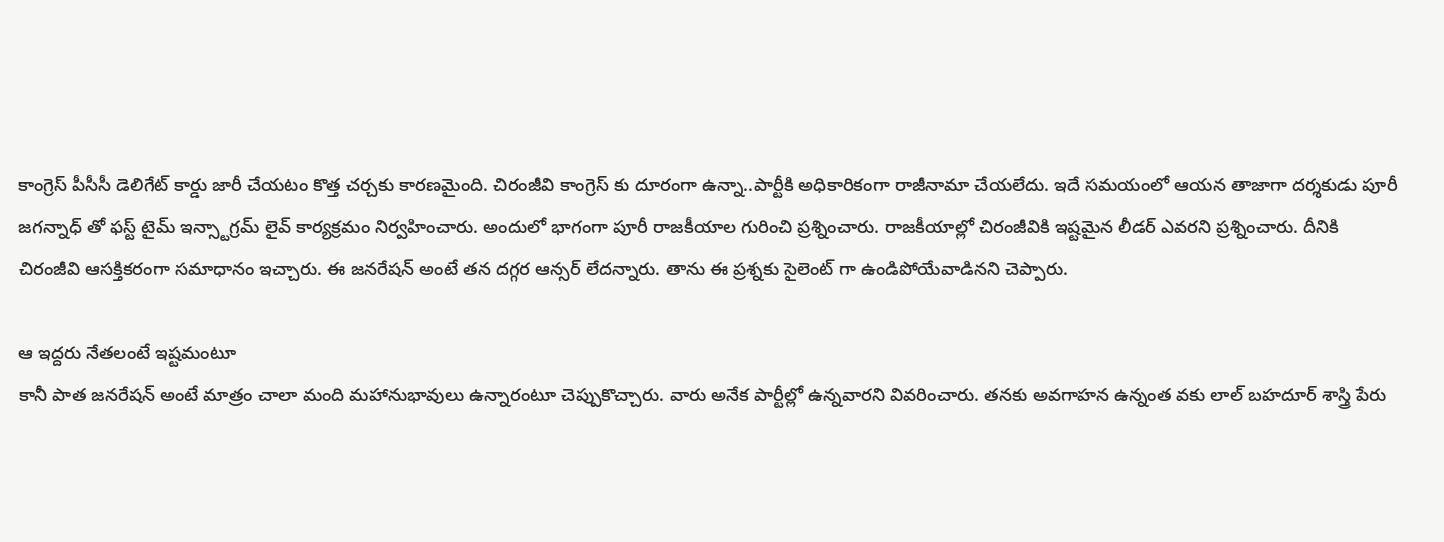కాంగ్రెస్ పీసీసీ డెలిగేట్ కార్డు జారీ చేయటం కొత్త చర్చకు కారణమైంది. చిరంజీవి కాంగ్రెస్ కు దూరంగా ఉన్నా..పార్టీకి అధికారికంగా రాజీనామా చేయలేదు. ఇదే సమయంలో ఆయన తాజాగా దర్శకుడు పూరీ జగన్నాధ్ తో ఫస్ట్ టైమ్ ఇన్స్టాగ్రమ్ లైవ్ కార్యక్రమం నిర్వహించారు. అందులో భాగంగా పూరీ రాజకీయాల గురించి ప్రశ్నించారు. రాజకీయాల్లో చిరంజీవికి ఇష్టమైన లీడర్ ఎవరని ప్రశ్నించారు. దీనికి చిరంజీవి ఆసక్తికరంగా సమాధానం ఇచ్చారు. ఈ జనరేషన్ అంటే తన దగ్గర ఆన్సర్ లేదన్నారు. తాను ఈ ప్రశ్నకు సైలెంట్ గా ఉండిపోయేవాడినని చెప్పారు.

ఆ ఇద్దరు నేతలంటే ఇష్టమంటూ
కానీ పాత జనరేషన్ అంటే మాత్రం చాలా మంది మహానుభావులు ఉన్నారంటూ చెప్పుకొచ్చారు. వారు అనేక పార్టీల్లో ఉన్నవారని వివరించారు. తనకు అవగాహన ఉన్నంత వకు లాల్ బహదూర్ శాస్త్రి పేరు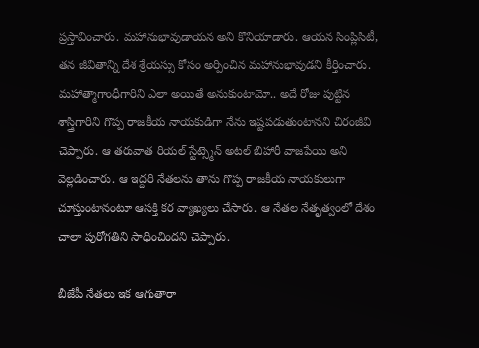ప్రస్తావించారు. మహానుభావుడాయన అని కొనియాడారు. ఆయన సింప్లిసిటీ, తన జీవితాన్ని దేశ శ్రేయస్సు కోసం అర్పించిన మహానుభావుడని కీర్తించారు. మహాత్మాగాంధీగారిని ఎలా అయితే అనుకుంటామో.. అదే రోజు పుట్టిన శాస్త్రిగారిని గొప్ప రాజకీయ నాయకుడిగా నేను ఇష్టపడుతుంటానని చిరంజీవి చెప్పారు. ఆ తరువాత రియల్ స్టేట్స్మెన్ అటల్ బిహారీ వాజపేయి అని వెల్లడించారు. ఆ ఇద్దరి నేతలను తాను గొప్ప రాజకీయ నాయకులుగా చూస్తుంటానంటూ ఆసక్తి కర వ్యాఖ్యలు చేసారు. ఆ నేతల నేతృత్వంలో దేశం చాలా పురోగతిని సాధించిందని చెప్పారు.

బీజేపీ నేతలు ఇక ఆగుతారా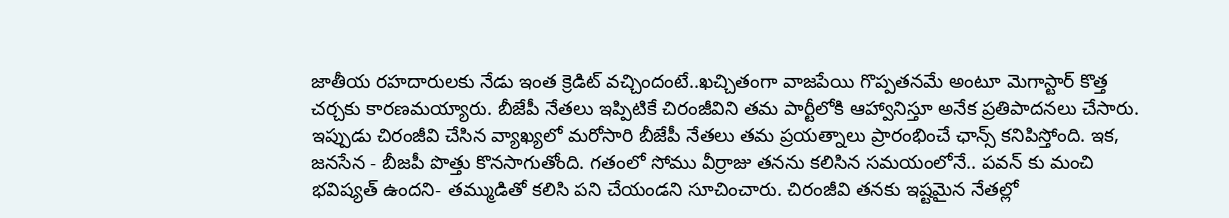జాతీయ రహదారులకు నేడు ఇంత క్రెడిట్ వచ్చిందంటే..ఖచ్చితంగా వాజపేయి గొప్పతనమే అంటూ మెగాస్టార్ కొత్త చర్చకు కారణమయ్యారు. బీజేపీ నేతలు ఇప్పిటికే చిరంజీవిని తమ పార్టీలోకి ఆహ్వానిస్తూ అనేక ప్రతిపాదనలు చేసారు. ఇప్పుడు చిరంజీవి చేసిన వ్యాఖ్యలో మరోసారి బీజేపీ నేతలు తమ ప్రయత్నాలు ప్రారంభించే ఛాన్స్ కనిపిస్తోంది. ఇక, జనసేన - బీజపీ పొత్తు కొనసాగుతోంది. గతంలో సోము వీర్రాజు తనను కలిసిన సమయంలోనే.. పవన్ కు మంచి భవిష్యత్ ఉందని- తమ్ముడితో కలిసి పని చేయండని సూచించారు. చిరంజీవి తనకు ఇష్టమైన నేతల్లో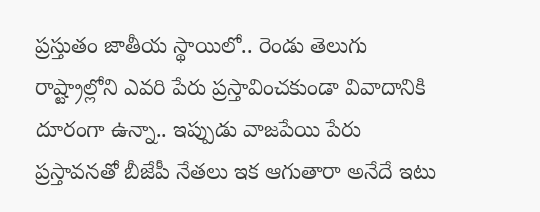ప్రస్తుతం జాతీయ స్థాయిలో.. రెండు తెలుగు రాష్ట్రాల్లోని ఎవరి పేరు ప్రస్తావించకుండా వివాదానికి దూరంగా ఉన్నా.. ఇప్పుడు వాజపేయి పేరు ప్రస్తావనతో బీజేపీ నేతలు ఇక ఆగుతారా అనేదే ఇటు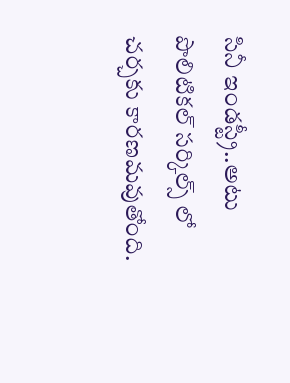సినీ ఇండస్ట్రీ..అటు పొలిటికల్ సర్కిల్స్ లో చర్చకు కారణమవుతోంది.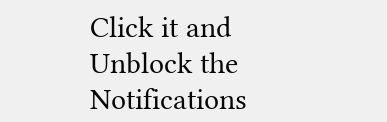Click it and Unblock the Notifications